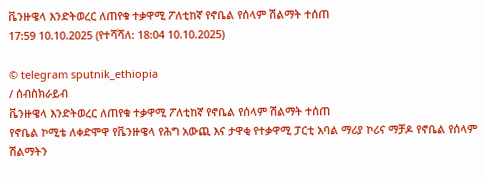ቬንዙዌላ እንድትወረር ለጠየቁ ተቃዋሚ ፖለቲከኛ የኖቤል የሰላም ሽልማት ተሰጠ
17:59 10.10.2025 (የተሻሻለ: 18:04 10.10.2025)

© telegram sputnik_ethiopia
/ ሰብስክራይብ
ቬንዙዌላ እንድትወረር ለጠየቁ ተቃዋሚ ፖለቲከኛ የኖቤል የሰላም ሽልማት ተሰጠ
የኖቤል ኮሚቴ ለቀድሞዋ የቬንዙዌላ የሕግ አውጪ እና ታዋቂ የተቃዋሚ ፓርቲ አባል ማሪያ ኮሪና ማቻዶ የኖቤል የሰላም ሽልማትን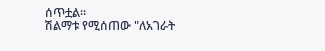ሰጥቷል።
ሽልማቱ የሚሰጠው "ለአገራት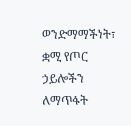ወንድማማችነት፣ ቋሚ የጦር ኃይሎችን ለማጥፋት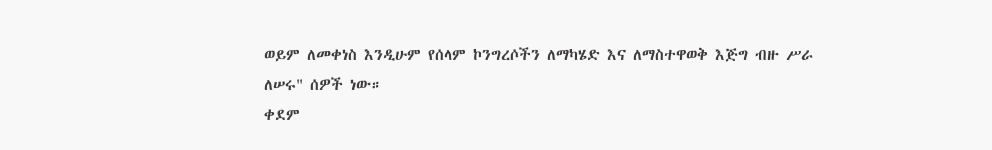ወይም ለመቀነስ እንዲሁም የሰላም ኮንግረሶችን ለማካሄድ እና ለማስተዋወቅ እጅግ ብዙ ሥራ ለሠሩ" ሰዎች ነው።
ቀደም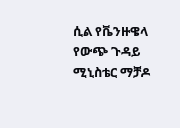ሲል የቬንዙዌላ የውጭ ጉዳይ ሚኒስቴር ማቻዶ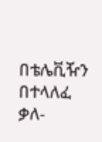በቴሌቪዥን በተላለፈ ቃለ-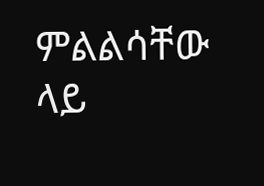ምልልሳቸው ላይ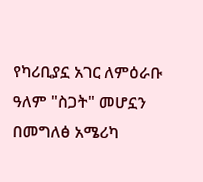የካሪቢያኗ አገር ለምዕራቡ ዓለም "ስጋት" መሆኗን በመግለፅ አሜሪካ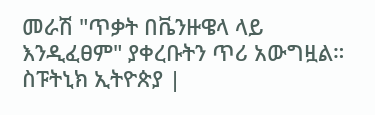መራሽ "ጥቃት በቬንዙዌላ ላይ እንዲፈፀም" ያቀረቡትን ጥሪ አውግዟል።
ስፑትኒክ ኢትዮጵያ |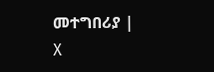መተግበሪያ | X